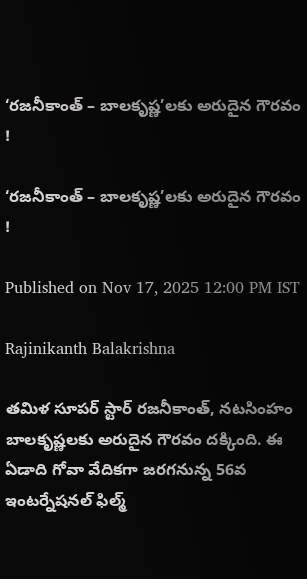‘రజనీకాంత్‌ – బాలకృష్ణ’లకు అరుదైన గౌరవం !

‘రజనీకాంత్‌ – బాలకృష్ణ’లకు అరుదైన గౌరవం !

Published on Nov 17, 2025 12:00 PM IST

Rajinikanth Balakrishna

తమిళ సూపర్ స్టార్ రజనీకాంత్‌, నటసింహం బాలకృష్ణలకు అరుదైన గౌరవం దక్కింది. ఈ ఏడాది గోవా వేదికగా జరగనున్న 56వ ఇంటర్నేషనల్‌ ఫిల్మ్‌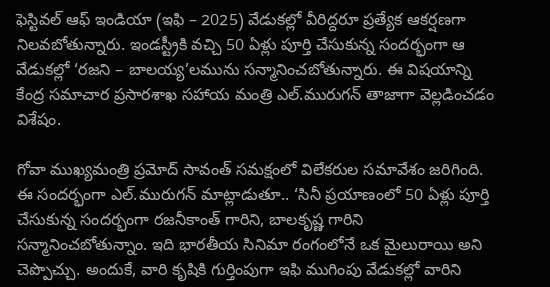ఫెస్టివల్‌ ఆఫ్‌ ఇండియా (ఇఫి – 2025) వేడుకల్లో వీరిద్దరూ ప్రత్యేక ఆకర్షణగా నిలవబోతున్నారు. ఇండస్ట్రీకి వచ్చి 50 ఏళ్లు పూర్తి చేసుకున్న సందర్భంగా ఆ వేడుకల్లో ‘రజని – బాలయ్య’లమును సన్మానించబోతున్నారు. ఈ విషయాన్ని కేంద్ర సమాచార ప్రసారశాఖ సహాయ మంత్రి ఎల్‌.మురుగన్‌ తాజాగా వెల్లడించడం విశేషం.

గోవా ముఖ్యమంత్రి ప్రమోద్‌ సావంత్‌ సమక్షంలో విలేకరుల సమావేశం జరిగింది. ఈ సందర్భంగా ఎల్‌.మురుగన్‌ మాట్లాడుతూ.. ‘సినీ ప్రయాణంలో 50 ఏళ్లు పూర్తి చేసుకున్న సందర్భంగా రజనీకాంత్‌ గారిని, బాలకృష్ణ గారిని సన్మానించబోతున్నాం. ఇది భారతీయ సినిమా రంగంలోనే ఒక మైలురాయి అని చెప్పొచ్చు. అందుకే, వారి కృషికి గుర్తింపుగా ఇఫి ముగింపు వేడుకల్లో వారిని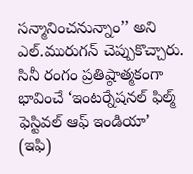సన్మానించనున్నాం’’ అని ఎల్‌.మురుగన్‌ చెప్పుకొచ్చారు. సినీ రంగం ప్రతిష్ఠాత్మకంగా భావించే ‘ఇంటర్నేషనల్‌ ఫిల్మ్‌ ఫెస్టివల్‌ ఆఫ్‌ ఇండియా’ (ఇఫి)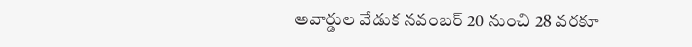అవార్డుల వేడుక నవంబర్‌ 20 నుంచి 28 వరకూ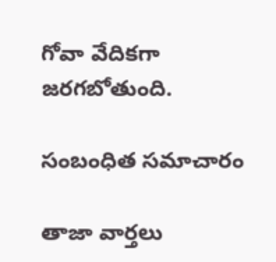గోవా వేదికగా జరగబోతుంది.

సంబంధిత సమాచారం

తాజా వార్తలు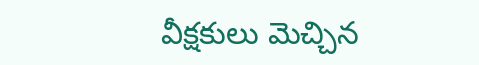వీక్షకులు మెచ్చిన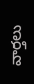వార్తలు